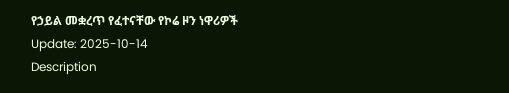የኃይል መቋረጥ የፈተናቸው የኮሬ ዞን ነዋሪዎች
Update: 2025-10-14
Description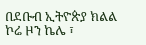በደቡብ ኢትዮጵያ ክልል ኮሬ ዞን ኬሌ ፣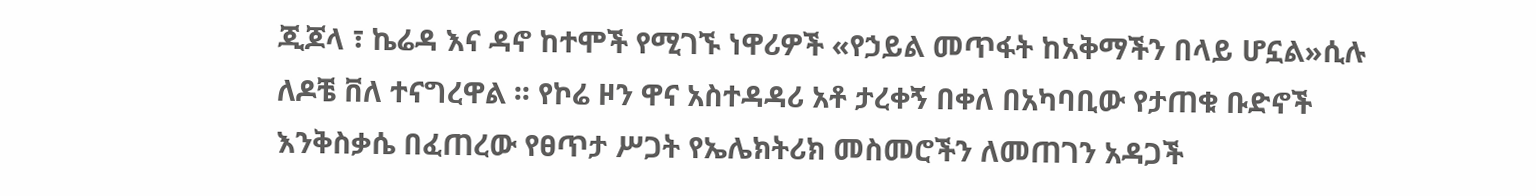ጂጆላ ፣ ኬሬዳ እና ዳኖ ከተሞች የሚገኙ ነዋሪዎች «የኃይል መጥፋት ከአቅማችን በላይ ሆኗል»ሲሉ ለዶቼ ቨለ ተናግረዋል ፡፡ የኮሬ ዞን ዋና አስተዳዳሪ አቶ ታረቀኝ በቀለ በአካባቢው የታጠቁ ቡድኖች እንቅስቃሴ በፈጠረው የፀጥታ ሥጋት የኤሌክትሪክ መስመሮችን ለመጠገን አዳጋች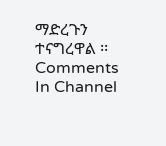ማድረጉን ተናግረዋል ፡፡
Comments
In Channel